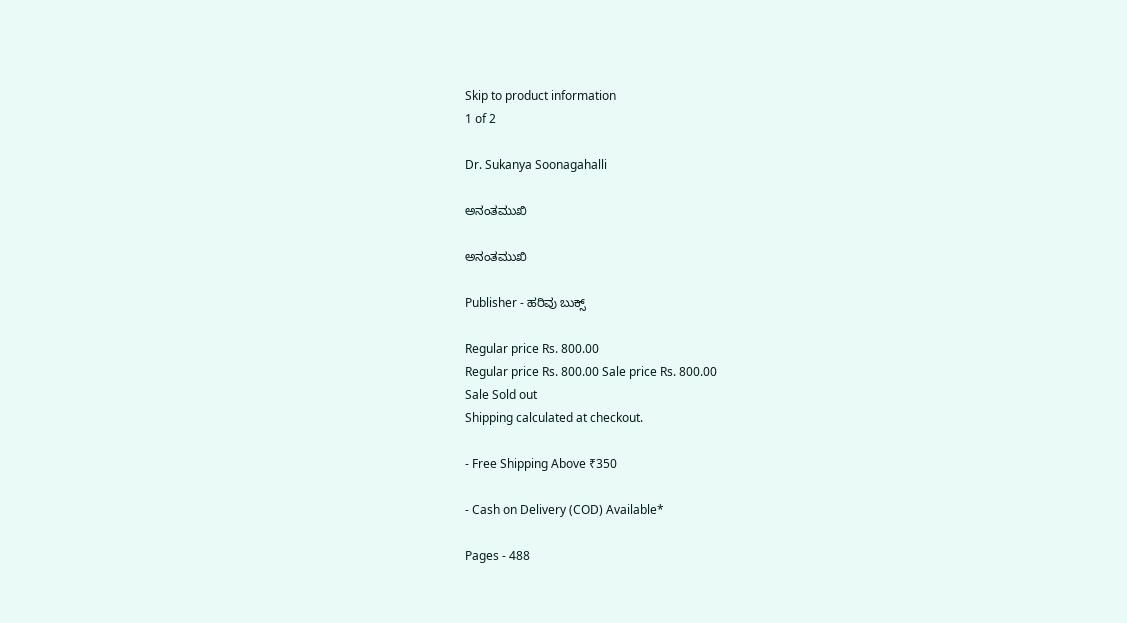Skip to product information
1 of 2

Dr. Sukanya Soonagahalli

ಅನಂತಮುಖಿ

ಅನಂತಮುಖಿ

Publisher - ಹರಿವು ಬುಕ್ಸ್

Regular price Rs. 800.00
Regular price Rs. 800.00 Sale price Rs. 800.00
Sale Sold out
Shipping calculated at checkout.

- Free Shipping Above ₹350

- Cash on Delivery (COD) Available*

Pages - 488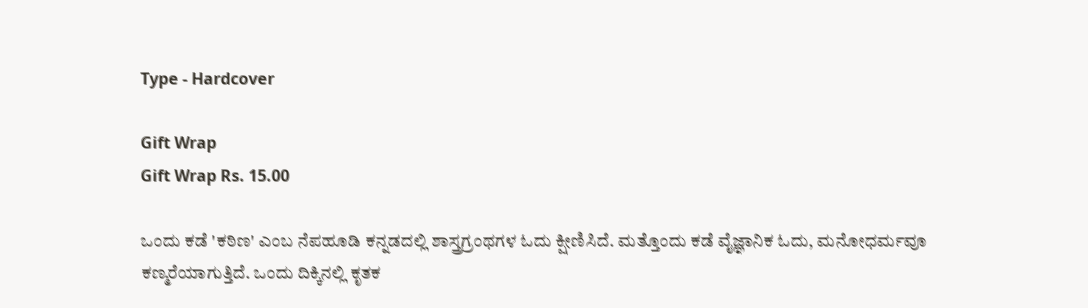Type - Hardcover

Gift Wrap
Gift Wrap Rs. 15.00

ಒಂದು ಕಡೆ 'ಕಠಿಣ' ಎಂಬ ನೆಪಹೂಡಿ ಕನ್ನಡದಲ್ಲಿ ಶಾಸ್ತ್ರಗ್ರಂಥಗಳ ಓದು ಕ್ಷೀಣಿಸಿದೆ. ಮತ್ತೊಂದು ಕಡೆ ವೈಜ್ಞಾನಿಕ ಓದು, ಮನೋಧರ್ಮವೂ ಕಣ್ಮರೆಯಾಗುತ್ತಿದೆ. ಒಂದು ದಿಕ್ಕಿನಲ್ಲಿ ಕೃತಕ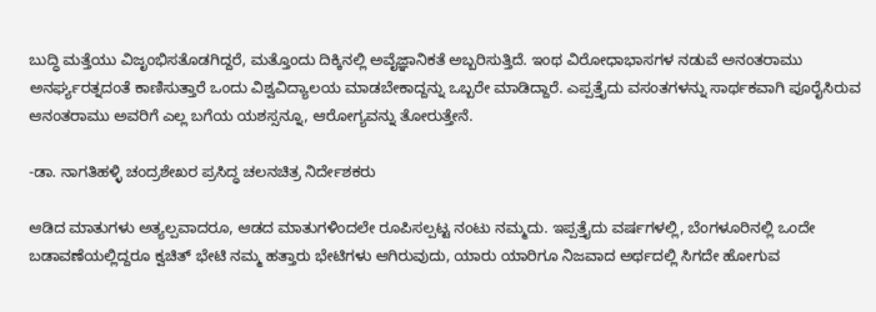ಬುದ್ಧಿ ಮತ್ತೆಯು ವಿಜೃಂಭಿಸತೊಡಗಿದ್ದರೆ, ಮತ್ತೊಂದು ದಿಕ್ಕಿನಲ್ಲಿ ಅವೈಜ್ಞಾನಿಕತೆ ಅಬ್ಬರಿಸುತ್ತಿದೆ. ಇಂಥ ವಿರೋಧಾಭಾಸಗಳ ನಡುವೆ ಅನಂತರಾಮು ಅನರ್ಘ್ಯರತ್ನದಂತೆ ಕಾಣಿಸುತ್ತಾರೆ ಒಂದು ವಿಶ್ವವಿದ್ಯಾಲಯ ಮಾಡಬೇಕಾದ್ದನ್ನು ಒಬ್ಬರೇ ಮಾಡಿದ್ದಾರೆ. ಎಪ್ಪತ್ತೈದು ವಸಂತಗಳನ್ನು ಸಾರ್ಥಕವಾಗಿ ಪೂರೈಸಿರುವ ಆನಂತರಾಮು ಅವರಿಗೆ ಎಲ್ಲ ಬಗೆಯ ಯಶಸ್ಸನ್ನೂ, ಆರೋಗ್ಯವನ್ನು ತೋರುತ್ತೇನೆ.

-ಡಾ. ನಾಗತಿಹಳ್ಳಿ ಚಂದ್ರಶೇಖರ ಪ್ರಸಿದ್ಧ ಚಲನಚಿತ್ರ ನಿರ್ದೇಶಕರು

ಆಡಿದ ಮಾತುಗಳು ಅತ್ಯಲ್ಪವಾದರೂ, ಆಡದ ಮಾತುಗಳಿಂದಲೇ ರೂಪಿಸಲ್ಪಟ್ಟ ನಂಟು ನಮ್ಮದು. ಇಪ್ಪತ್ತೈದು ವರ್ಷಗಳಲ್ಲಿ, ಬೆಂಗಳೂರಿನಲ್ಲಿ ಒಂದೇ ಬಡಾವಣೆಯಲ್ಲಿದ್ದರೂ ಕ್ವಚಿತ್ ಭೇಟಿ ನಮ್ಮ ಹತ್ತಾರು ಭೇಟಿಗಳು ಆಗಿರುವುದು, ಯಾರು ಯಾರಿಗೂ ನಿಜವಾದ ಅರ್ಥದಲ್ಲಿ ಸಿಗದೇ ಹೋಗುವ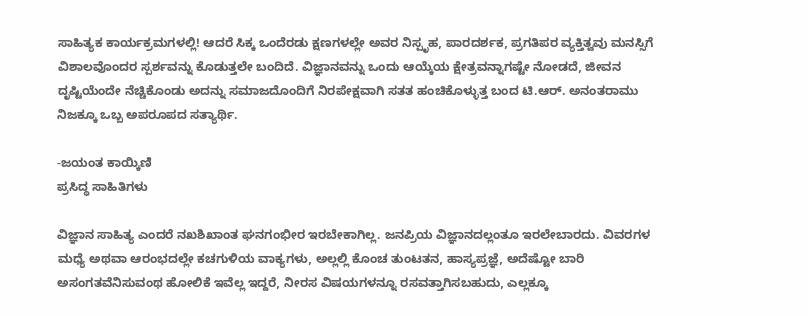ಸಾಹಿತ್ಯಕ ಕಾರ್ಯಕ್ರಮಗಳಲ್ಲಿ! ಆದರೆ ಸಿಕ್ಕ ಒಂದೆರಡು ಕ್ಷಣಗಳಲ್ಲೇ ಅವರ ನಿಸ್ಪೃಹ, ಪಾರದರ್ಶಕ, ಪ್ರಗತಿಪರ ವ್ಯಕ್ತಿತ್ವವು ಮನಸ್ಸಿಗೆ ವಿಶಾಲವೊಂದರ ಸ್ಪರ್ಶವನ್ನು ಕೊಡುತ್ತಲೇ ಬಂದಿದೆ. ವಿಜ್ಞಾನವನ್ನು ಒಂದು ಆಯ್ಕೆಯ ಕ್ಷೇತ್ರವನ್ನಾಗಷ್ಟೇ ನೋಡದೆ, ಜೀವನ ದೃಷ್ಟಿಯೆಂದೇ ನೆಚ್ಚಿಕೊಂಡು ಅದನ್ನು ಸಮಾಜದೊಂದಿಗೆ ನಿರಪೇಕ್ಷವಾಗಿ ಸತತ ಹಂಚಿಕೊಳ್ಳುತ್ತ ಬಂದ ಟಿ.ಆರ್. ಅನಂತರಾಮು ನಿಜಕ್ಕೂ ಒಬ್ಬ ಅಪರೂಪದ ಸತ್ಯಾರ್ಥಿ.

-ಜಯಂತ ಕಾಯ್ಕಿಣಿ
ಪ್ರಸಿದ್ಧ ಸಾಹಿತಿಗಳು

ವಿಜ್ಞಾನ ಸಾಹಿತ್ಯ ಎಂದರೆ ನಖಶಿಖಾಂತ ಘನಗಂಭೀರ ಇರಬೇಕಾಗಿಲ್ಲ. ಜನಪ್ರಿಯ ವಿಜ್ಞಾನದಲ್ಲಂತೂ ಇರಲೇಬಾರದು. ವಿವರಗಳ ಮಧ್ಯೆ ಅಥವಾ ಆರಂಭದಲ್ಲೇ ಕಚಗುಳಿಯ ವಾಕ್ಯಗಳು, ಅಲ್ಲಲ್ಲಿ ಕೊಂಚ ತುಂಟತನ, ಹಾಸ್ಯಪ್ರಜ್ಞೆ, ಅದೆಷ್ಟೋ ಬಾರಿ ಅಸಂಗತವೆನಿಸುವಂಥ ಹೋಲಿಕೆ ಇವೆಲ್ಲ ಇದ್ದರೆ, ನೀರಸ ವಿಷಯಗಳನ್ನೂ ರಸವತ್ತಾಗಿಸಬಹುದು, ಎಲ್ಲಕ್ಕೂ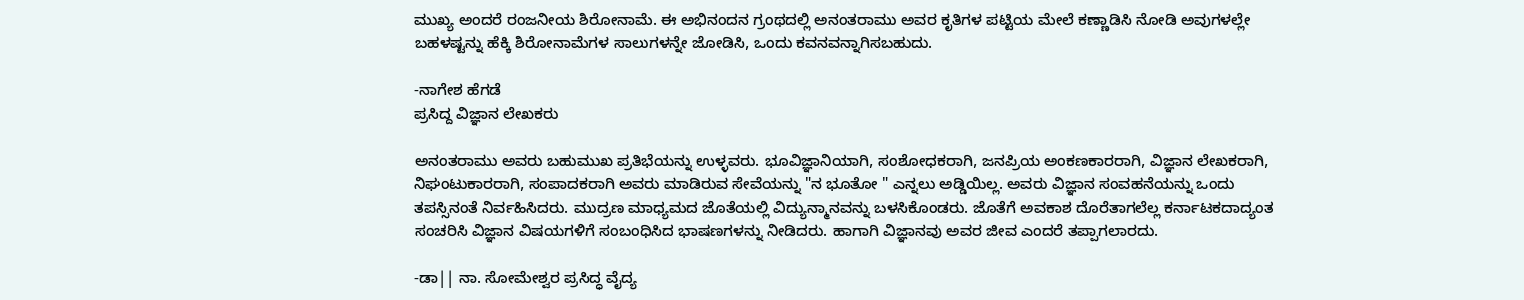ಮುಖ್ಯ ಅಂದರೆ ರಂಜನೀಯ ಶಿರೋನಾಮೆ. ಈ ಅಭಿನಂದನ ಗ್ರಂಥದಲ್ಲಿ ಅನಂತರಾಮು ಅವರ ಕೃತಿಗಳ ಪಟ್ಟಿಯ ಮೇಲೆ ಕಣ್ಣಾಡಿಸಿ ನೋಡಿ ಅವುಗಳಲ್ಲೇ ಬಹಳಷ್ಟನ್ನು ಹೆಕ್ಕಿ ಶಿರೋನಾಮೆಗಳ ಸಾಲುಗಳನ್ನೇ ಜೋಡಿಸಿ, ಒಂದು ಕವನವನ್ನಾಗಿಸಬಹುದು.

-ನಾಗೇಶ ಹೆಗಡೆ
ಪ್ರಸಿದ್ದ ವಿಜ್ಞಾನ ಲೇಖಕರು

ಅನಂತರಾಮು ಅವರು ಬಹುಮುಖ ಪ್ರತಿಭೆಯನ್ನು ಉಳ್ಳವರು. ಭೂವಿಜ್ಞಾನಿಯಾಗಿ, ಸಂಶೋಧಕರಾಗಿ, ಜನಪ್ರಿಯ ಅಂಕಣಕಾರರಾಗಿ, ವಿಜ್ಞಾನ ಲೇಖಕರಾಗಿ, ನಿಘಂಟುಕಾರರಾಗಿ, ಸಂಪಾದಕರಾಗಿ ಅವರು ಮಾಡಿರುವ ಸೇವೆಯನ್ನು "ನ ಭೂತೋ " ಎನ್ನಲು ಅಡ್ಡಿಯಿಲ್ಲ. ಅವರು ವಿಜ್ಞಾನ ಸಂವಹನೆಯನ್ನು ಒಂದು ತಪಸ್ಸಿನಂತೆ ನಿರ್ವಹಿಸಿದರು. ಮುದ್ರಣ ಮಾಧ್ಯಮದ ಜೊತೆಯಲ್ಲಿ ವಿದ್ಯುನ್ಮಾನವನ್ನು ಬಳಸಿಕೊಂಡರು. ಜೊತೆಗೆ ಅವಕಾಶ ದೊರೆತಾಗಲೆಲ್ಲ ಕರ್ನಾಟಕದಾದ್ಯಂತ ಸಂಚರಿಸಿ ವಿಜ್ಞಾನ ವಿಷಯಗಳಿಗೆ ಸಂಬಂಧಿಸಿದ ಭಾಷಣಗಳನ್ನು ನೀಡಿದರು. ಹಾಗಾಗಿ ವಿಜ್ಞಾನವು ಅವರ ಜೀವ ಎಂದರೆ ತಪ್ಪಾಗಲಾರದು.

-ಡಾ|| ನಾ. ಸೋಮೇಶ್ವರ ಪ್ರಸಿದ್ಧ ವೈದ್ಯ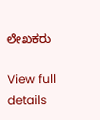ಲೇಖಕರು

View full details